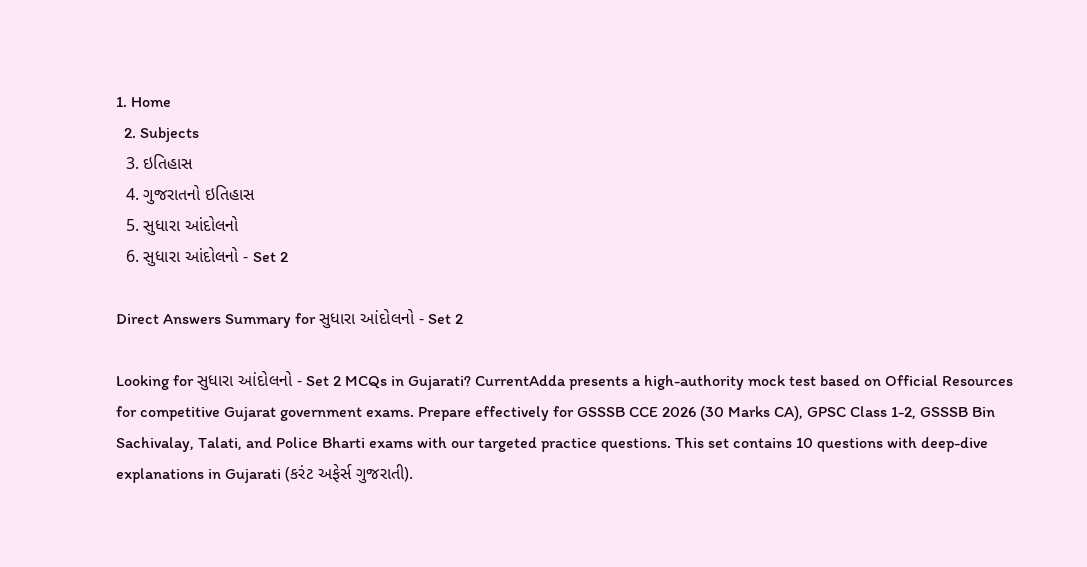1. Home
  2. Subjects
  3. ઇતિહાસ
  4. ગુજરાતનો ઇતિહાસ
  5. સુધારા આંદોલનો
  6. સુધારા આંદોલનો - Set 2

Direct Answers Summary for સુધારા આંદોલનો - Set 2

Looking for સુધારા આંદોલનો - Set 2 MCQs in Gujarati? CurrentAdda presents a high-authority mock test based on Official Resources for competitive Gujarat government exams. Prepare effectively for GSSSB CCE 2026 (30 Marks CA), GPSC Class 1-2, GSSSB Bin Sachivalay, Talati, and Police Bharti exams with our targeted practice questions. This set contains 10 questions with deep-dive explanations in Gujarati (કરંટ અફેર્સ ગુજરાતી).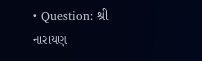• Question: શ્રી નારાયણ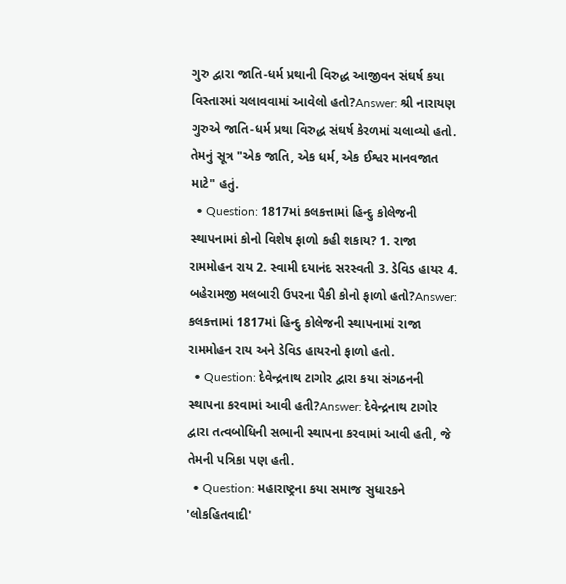ગુરુ દ્વારા જાતિ-ધર્મ પ્રથાની વિરુદ્ધ આજીવન સંઘર્ષ કયા વિસ્તારમાં ચલાવવામાં આવેલો હતો?Answer: શ્રી નારાયણ ગુરુએ જાતિ-ધર્મ પ્રથા વિરુદ્ધ સંઘર્ષ કેરળમાં ચલાવ્યો હતો. તેમનું સૂત્ર "એક જાતિ, એક ધર્મ, એક ઈશ્વર માનવજાત માટે" હતું.
  • Question: 1817માં કલકત્તામાં હિન્દુ કોલેજની સ્થાપનામાં કોનો વિશેષ ફાળો કહી શકાય? 1. રાજા રામમોહન રાય 2. સ્વામી દયાનંદ સરસ્વતી 3. ડેવિડ હાયર 4. બહેરામજી મલબારી ઉપરના પૈકી કોનો ફાળો હતો?Answer: કલકત્તામાં 1817માં હિન્દુ કોલેજની સ્થાપનામાં રાજા રામમોહન રાય અને ડેવિડ હાયરનો ફાળો હતો.
  • Question: દેવેન્દ્રનાથ ટાગોર દ્વારા કયા સંગઠનની સ્થાપના કરવામાં આવી હતી?Answer: દેવેન્દ્રનાથ ટાગોર દ્વારા તત્વબોધિની સભાની સ્થાપના કરવામાં આવી હતી, જે તેમની પત્રિકા પણ હતી.
  • Question: મહારાષ્ટ્રના કયા સમાજ સુધારકને 'લોકહિતવાદી'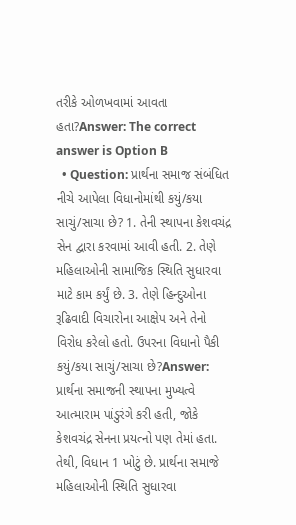તરીકે ઓળખવામાં આવતા હતા?Answer: The correct answer is Option B
  • Question: પ્રાર્થના સમાજ સંબંધિત નીચે આપેલા વિધાનોમાંથી કયું/કયા સાચું/સાચા છે? 1. તેની સ્થાપના કેશવચંદ્ર સેન દ્વારા કરવામાં આવી હતી. 2. તેણે મહિલાઓની સામાજિક સ્થિતિ સુધારવા માટે કામ કર્યું છે. 3. તેણે હિન્દુઓના રૂઢિવાદી વિચારોના આક્ષેપ અને તેનો વિરોધ કરેલો હતો. ઉપરના વિધાનો પૈકી કયું/કયા સાચું/સાચા છે?Answer: પ્રાર્થના સમાજની સ્થાપના મુખ્યત્વે આત્મારામ પાંડુરંગે કરી હતી, જોકે કેશવચંદ્ર સેનના પ્રયત્નો પણ તેમાં હતા. તેથી, વિધાન 1 ખોટું છે. પ્રાર્થના સમાજે મહિલાઓની સ્થિતિ સુધારવા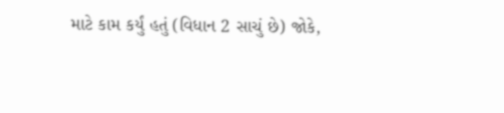માટે કામ કર્યું હતું (વિધાન 2 સાચું છે) જોકે,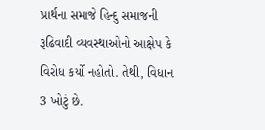પ્રાર્થના સમાજે હિન્દુ સમાજની રૂઢિવાદી વ્યવસ્થાઓનો આક્ષેપ કે વિરોધ કર્યો નહોતો. તેથી, વિધાન 3 ખોટું છે.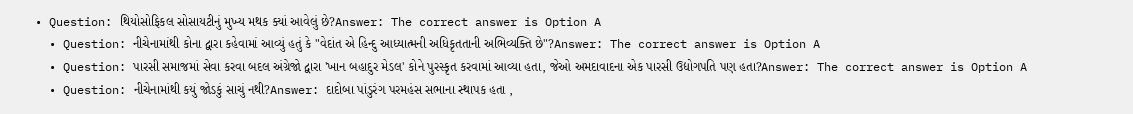• Question: થિયોસોફિકલ સોસાયટીનું મુખ્ય મથક ક્યાં આવેલું છે?Answer: The correct answer is Option A
  • Question: નીચેનામાંથી કોના દ્વારા કહેવામાં આવ્યું હતું કે "વેદાંત એ હિન્દુ આધ્યાત્મની અધિકૃતતાની અભિવ્યક્તિ છે"?Answer: The correct answer is Option A
  • Question: પારસી સમાજમાં સેવા કરવા બદલ અંગ્રેજો દ્વારા 'ખાન બહાદુર મેડલ' કોને પુરસ્કૃત કરવામાં આવ્યા હતા, જેઓ અમદાવાદના એક પારસી ઉદ્યોગપતિ પણ હતા?Answer: The correct answer is Option A
  • Question: નીચેનામાંથી કયું જોડકું સાચું નથી?Answer: દાદોબા પાંડુરંગ પરમહંસ સભાના સ્થાપક હતા ,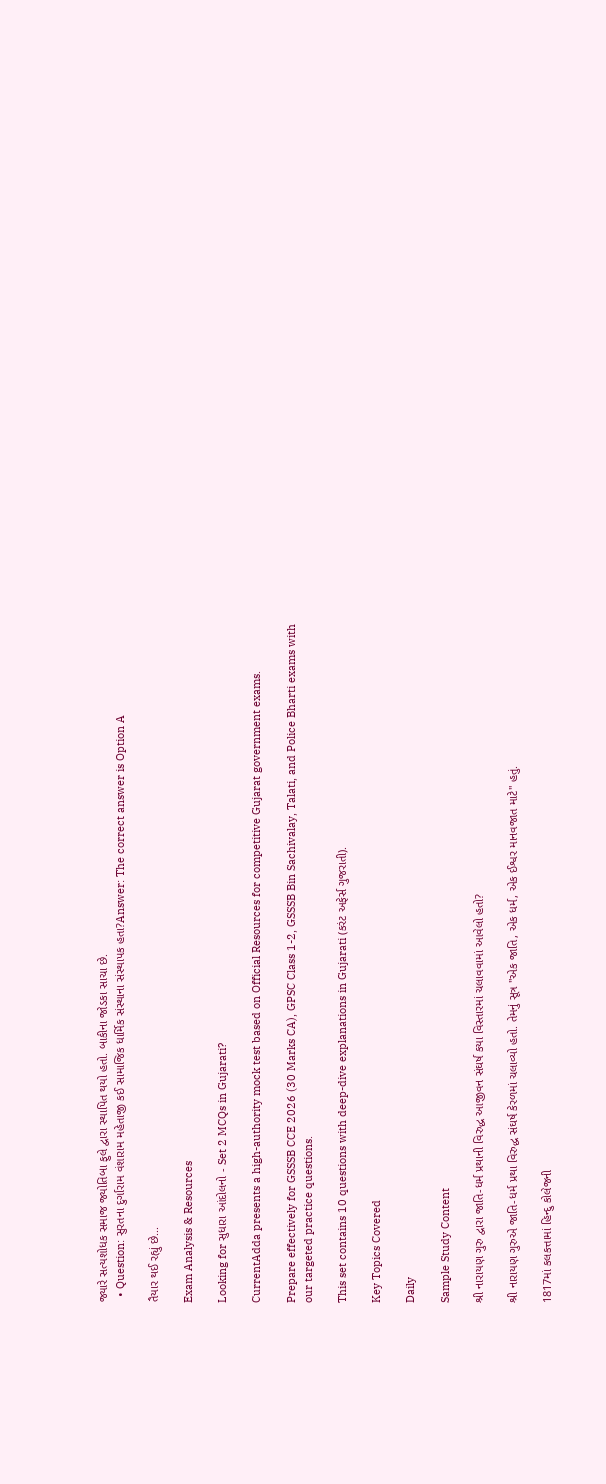જ્યારે સત્યશોધક સમાજ જ્યોતિબા ફુલે દ્વારા સ્થાપિત થયો હતો. બાકીના જોડકા સાચા છે.
  • Question: સુરતના દુર્ગારામ વંશારામ મહેતાજી કઈ સામાજિક ધાર્મિક સંસ્થાના સંસ્થાપક હતા?Answer: The correct answer is Option A

તૈયાર થઈ રહ્યું છે...

Exam Analysis & Resources

Looking for સુધારા આંદોલનો - Set 2 MCQs in Gujarati?

CurrentAdda presents a high-authority mock test based on Official Resources for competitive Gujarat government exams.

Prepare effectively for GSSSB CCE 2026 (30 Marks CA), GPSC Class 1-2, GSSSB Bin Sachivalay, Talati, and Police Bharti exams with our targeted practice questions.

This set contains 10 questions with deep-dive explanations in Gujarati (કરંટ અફેર્સ ગુજરાતી).

Key Topics Covered

Daily

Sample Study Content

શ્રી નારાયણ ગુરુ દ્વારા જાતિ-ધર્મ પ્રથાની વિરુદ્ધ આજીવન સંઘર્ષ કયા વિસ્તારમાં ચલાવવામાં આવેલો હતો?

શ્રી નારાયણ ગુરુએ જાતિ-ધર્મ પ્રથા વિરુદ્ધ સંઘર્ષ કેરળમાં ચલાવ્યો હતો. તેમનું સૂત્ર "એક જાતિ, એક ધર્મ, એક ઈશ્વર માનવજાત માટે" હતું.

1817માં કલકત્તામાં હિન્દુ કોલેજની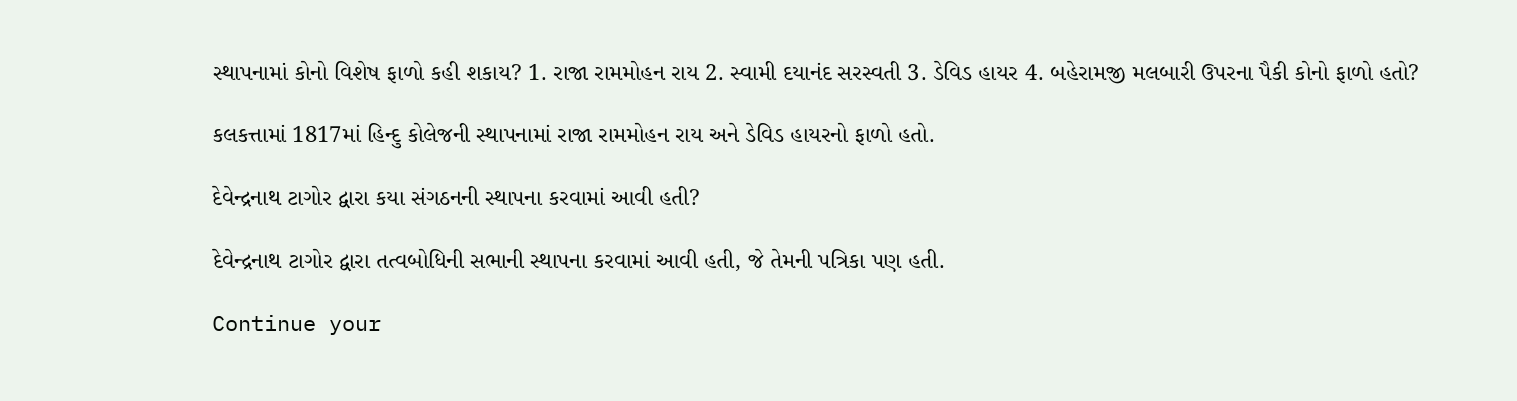સ્થાપનામાં કોનો વિશેષ ફાળો કહી શકાય? 1. રાજા રામમોહન રાય 2. સ્વામી દયાનંદ સરસ્વતી 3. ડેવિડ હાયર 4. બહેરામજી મલબારી ઉપરના પૈકી કોનો ફાળો હતો?

કલકત્તામાં 1817માં હિન્દુ કોલેજની સ્થાપનામાં રાજા રામમોહન રાય અને ડેવિડ હાયરનો ફાળો હતો.

દેવેન્દ્રનાથ ટાગોર દ્વારા કયા સંગઠનની સ્થાપના કરવામાં આવી હતી?

દેવેન્દ્રનાથ ટાગોર દ્વારા તત્વબોધિની સભાની સ્થાપના કરવામાં આવી હતી, જે તેમની પત્રિકા પણ હતી.

Continue your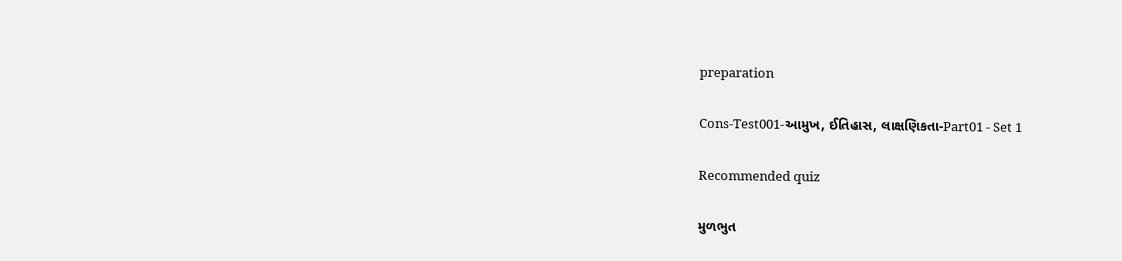preparation

Cons-Test001-આમુખ, ઈતિહાસ, લાક્ષણિકતા-Part01 - Set 1

Recommended quiz

મુળભુત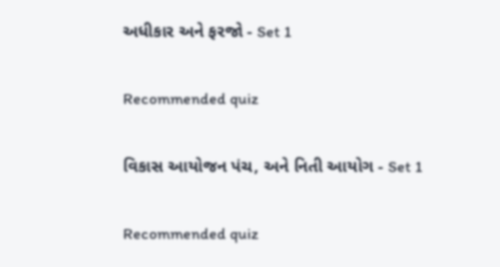અધીકાર અને ફરજો - Set 1

Recommended quiz

વિકાસ આયોજન પંચ, અને નિતી આયોગ - Set 1

Recommended quiz